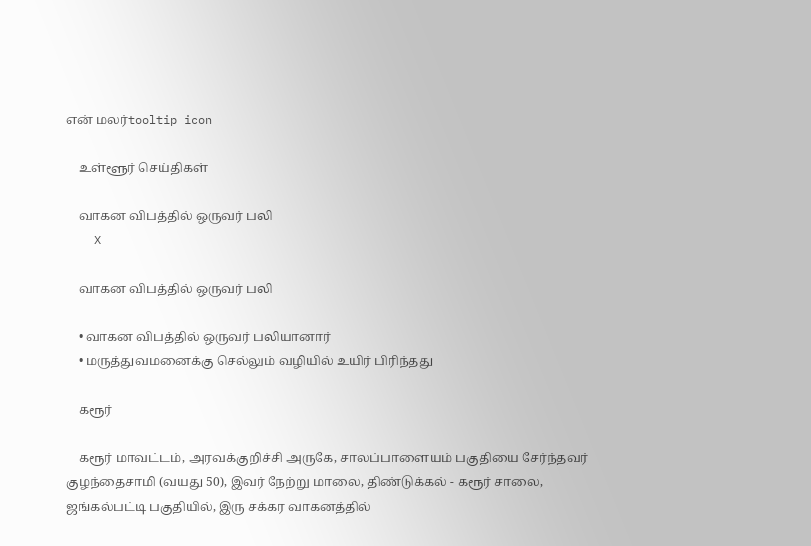என் மலர்tooltip icon

    உள்ளூர் செய்திகள்

    வாகன விபத்தில் ஒருவர் பலி
    X

    வாகன விபத்தில் ஒருவர் பலி

    • வாகன விபத்தில் ஒருவர் பலியானார்
    • மருத்துவமனைக்கு செல்லும் வழியில் உயிர் பிரிந்தது

    கரூர்

    கரூர் மாவட்டம், அரவக்குறிச்சி அருகே, சாலப்பாளையம் பகுதியை சேர்ந்தவர் குழந்தைசாமி (வயது 50), இவர் நேற்று மாலை, திண்டுக்கல் - கரூர் சாலை, ஜங்கல்பட்டி பகுதியில், இரு சக்கர வாகனத்தில்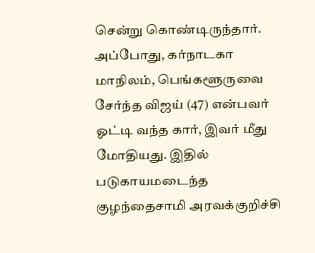சென்று கொண்டிருந்தார். அப்போது, கர்நாடகா மாநிலம், பெங்களூருவை சேர்ந்த விஜய் (47) என்பவர் ஓட்டி வந்த கார், இவர் மீது மோதியது. இதில் படுகாயமடைந்த குழந்தைசாமி அரவக்குறிச்சி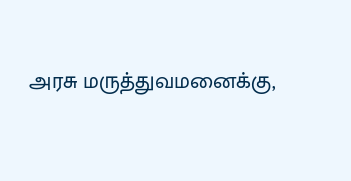அரசு மருத்துவமனைக்கு,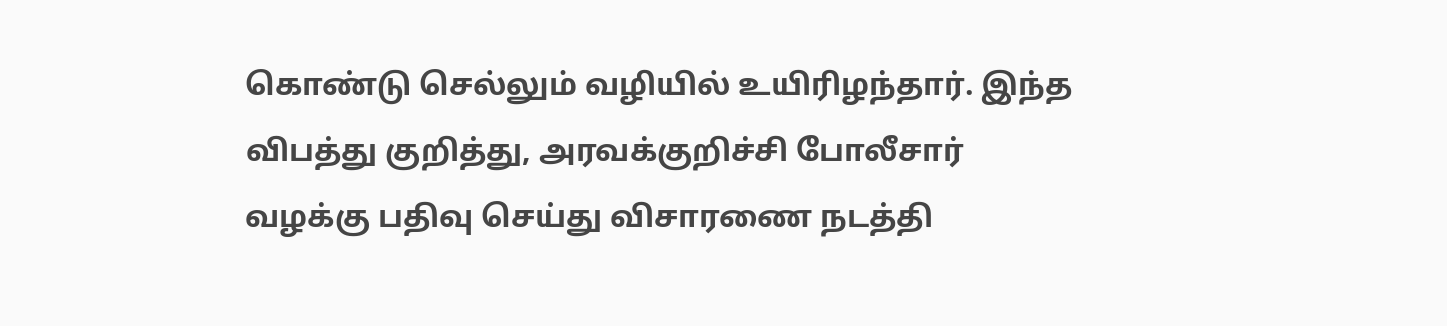கொண்டு செல்லும் வழியில் உயிரிழந்தார். இந்த விபத்து குறித்து, அரவக்குறிச்சி போலீசார் வழக்கு பதிவு செய்து விசாரணை நடத்தி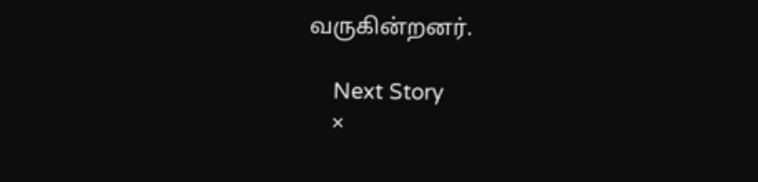வருகின்றனர்.

    Next Story
    ×